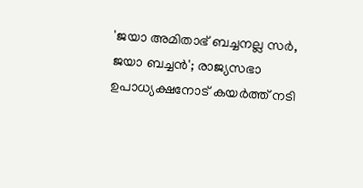'ജയാ അമിതാഭ് ബച്ചനല്ല സര്‍, ജയാ ബച്ചന്‍'; രാജ്യസഭാ ഉപാധ്യക്ഷനോട് കയര്‍ത്ത് നടി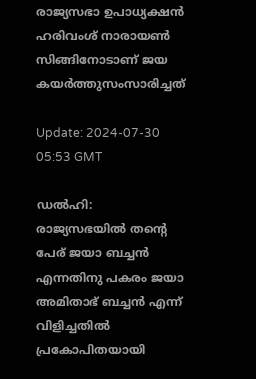രാജ്യസഭാ ഉപാധ്യക്ഷന്‍ ഹരിവംശ് നാരായണ്‍ സിങ്ങിനോടാണ് ജയ കയര്‍ത്തുസംസാരിച്ചത്

Update: 2024-07-30 05:53 GMT

ഡല്‍ഹി: രാജ്യസഭയില്‍ തന്‍റെ പേര് ജയാ ബച്ചന്‍ എന്നതിനു പകരം ജയാ അമിതാഭ് ബച്ചന്‍ എന്ന് വിളിച്ചതില്‍ പ്രകോപിതയായി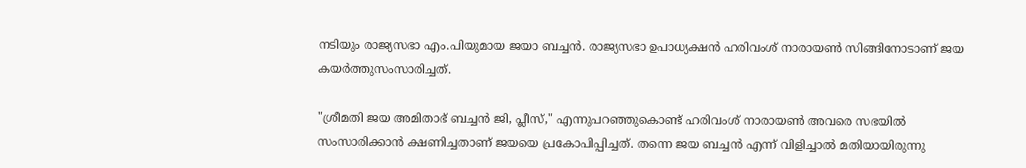നടിയും രാജ്യസഭാ എം.പിയുമായ ജയാ ബച്ചന്‍. രാജ്യസഭാ ഉപാധ്യക്ഷന്‍ ഹരിവംശ് നാരായണ്‍ സിങ്ങിനോടാണ് ജയ കയര്‍ത്തുസംസാരിച്ചത്.

"ശ്രീമതി ജയ അമിതാഭ് ബച്ചൻ ജി, പ്ലീസ്," എന്നുപറഞ്ഞുകൊണ്ട് ഹരിവംശ് നാരായൺ അവരെ സഭയിൽ സംസാരിക്കാൻ ക്ഷണിച്ചതാണ് ജയയെ പ്രകോപിപ്പിച്ചത്. തന്നെ ജയ ബച്ചൻ എന്ന് വിളിച്ചാൽ മതിയായിരുന്നു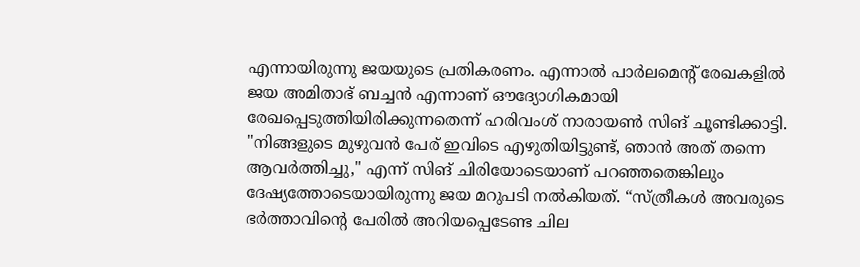എന്നായിരുന്നു ജയയുടെ പ്രതികരണം. എന്നാല്‍ പാർലമെൻ്റ് രേഖകളിൽ ജയ അമിതാഭ് ബച്ചൻ എന്നാണ് ഔദ്യോഗികമായി രേഖപ്പെടുത്തിയിരിക്കുന്നതെന്ന് ഹരിവംശ് നാരായൺ സിങ് ചൂണ്ടിക്കാട്ടി. "നിങ്ങളുടെ മുഴുവൻ പേര് ഇവിടെ എഴുതിയിട്ടുണ്ട്, ഞാൻ അത് തന്നെ ആവർത്തിച്ചു," എന്ന് സിങ് ചിരിയോടെയാണ് പറഞ്ഞതെങ്കിലും ദേഷ്യത്തോടെയായിരുന്നു ജയ മറുപടി നല്‍കിയത്. “സ്ത്രീകൾ അവരുടെ ഭർത്താവിൻ്റെ പേരിൽ അറിയപ്പെടേണ്ട ചില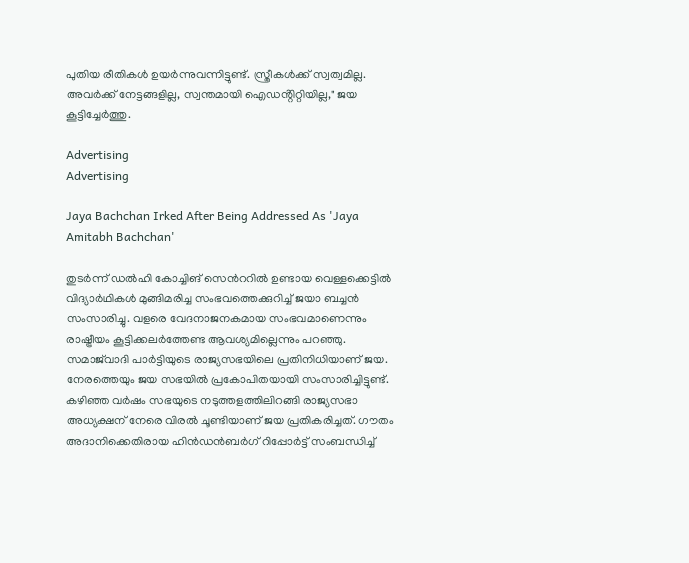പുതിയ രീതികൾ ഉയർന്നുവന്നിട്ടുണ്ട്. സ്ത്രീകൾക്ക് സ്വത്വമില്ല. അവർക്ക് നേട്ടങ്ങളില്ല, സ്വന്തമായി ഐഡൻ്റിറ്റിയില്ല," ജയ കൂട്ടിച്ചേര്‍ത്തു.

Advertising
Advertising

Jaya Bachchan Irked After Being Addressed As 'Jaya Amitabh Bachchan'

തുടര്‍ന്ന് ഡല്‍ഹി കോച്ചിങ് സെന്‍ററില്‍ ഉണ്ടായ വെള്ളക്കെട്ടില്‍ വിദ്യാര്‍ഥികള്‍ മുങ്ങിമരിച്ച സംഭവത്തെക്കുറിച്ച് ജയാ ബച്ചന്‍ സംസാരിച്ചു. വളരെ വേദനാജനകമായ സംഭവമാണെന്നും രാഷ്ട്രീയം കൂട്ടിക്കലര്‍ത്തേണ്ട ആവശ്യമില്ലെന്നും പറഞ്ഞു. സമാജ്‍വാദി പാര്‍ട്ടിയുടെ രാജ്യസഭയിലെ പ്രതിനിധിയാണ് ജയ. നേരത്തെയും ജയ സഭയില്‍ പ്രകോപിതയായി സംസാരിച്ചിട്ടുണ്ട്. കഴിഞ്ഞ വര്‍ഷം സഭയുടെ നടുത്തളത്തിലിറങ്ങി രാജ്യസഭാ അധ്യക്ഷന് നേരെ വിരല്‍ ചൂണ്ടിയാണ് ജയ പ്രതികരിച്ചത്. ഗൗതം അദാനിക്കെതിരായ ഹിൻഡൻബർഗ് റിപ്പോർട്ട് സംബന്ധിച്ച്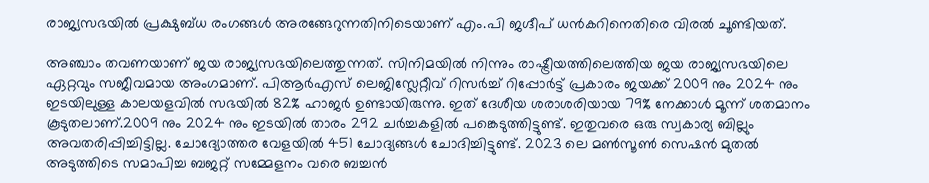രാജ്യസഭയിൽ പ്രക്ഷുബ്ധ രംഗങ്ങൾ അരങ്ങേറുന്നതിനിടെയാണ് എം.പി ജഗ്ദീപ് ധൻകറിനെതിരെ വിരല്‍ ചൂണ്ടിയത്.

അഞ്ചാം തവണയാണ് ജയ രാജ്യസഭയിലെത്തുന്നത്. സിനിമയില്‍ നിന്നും രാഷ്ട്രീയത്തിലെത്തിയ ജയ രാജ്യസഭയിലെ ഏറ്റവും സജീവമായ അംഗമാണ്. പിആർഎസ് ലെജിസ്ലേറ്റീവ് റിസർച്ച് റിപ്പോര്‍ട്ട് പ്രകാരം ജയക്ക് 2009 നും 2024 നും ഇടയിലുള്ള കാലയളവില്‍ സഭയില്‍ 82% ഹാജർ ഉണ്ടായിരുന്നു. ഇത് ദേശീയ ശരാശരിയായ 79% നേക്കാൾ മൂന്ന് ശതമാനം കൂടുതലാണ്.2009 നും 2024 നും ഇടയിൽ താരം 292 ചർച്ചകളിൽ പങ്കെടുത്തിട്ടുണ്ട്. ഇതുവരെ ഒരു സ്വകാര്യ ബില്ലും അവതരിപ്പിച്ചിട്ടില്ല. ചോദ്യോത്തര വേളയിൽ 451 ചോദ്യങ്ങൾ ചോദിച്ചിട്ടുണ്ട്. 2023 ലെ മൺസൂൺ സെഷൻ മുതൽ അടുത്തിടെ സമാപിച്ച ബജറ്റ് സമ്മേളനം വരെ ബച്ചൻ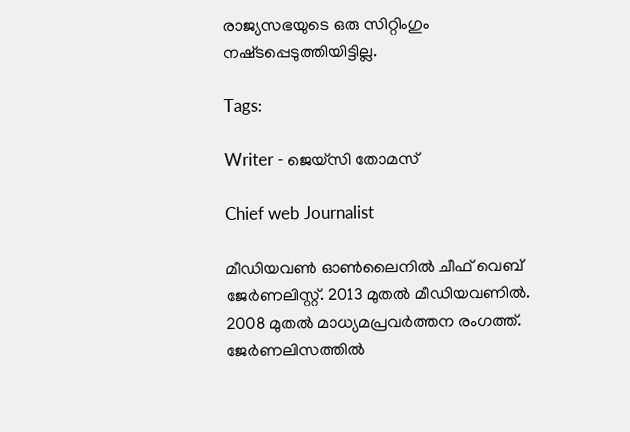രാജ്യസഭയുടെ ഒരു സിറ്റിംഗും നഷ്‌ടപ്പെടുത്തിയിട്ടില്ല.

Tags:

Writer - ജെയ്സി തോമസ്

Chief web Journalist

മീഡിയവൺ ഓൺലൈനിൽ ചീഫ് വെബ് ജേർണലിസ്റ്റ്. 2013 മുതൽ മീഡിയവണിൽ. 2008 മുതൽ മാധ്യമപ്രവർത്തന രംഗത്ത്. ജേർണലിസത്തിൽ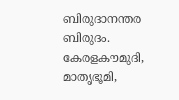ബിരുദാനന്തര ബിരുദം. കേരളകൗമുദി, മാതൃഭൂമി,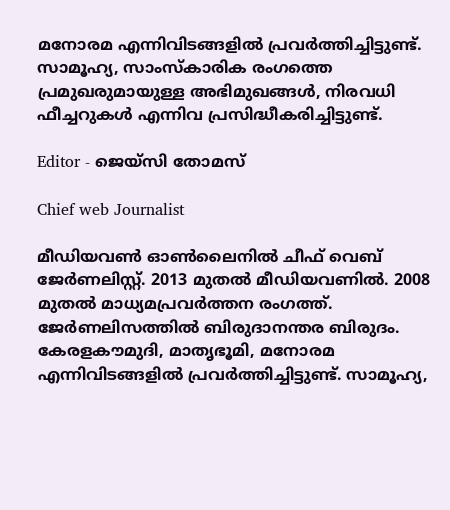മനോരമ എന്നിവിടങ്ങളിൽ പ്രവർത്തിച്ചിട്ടുണ്ട്. സാമൂഹ്യ, സാംസ്‌കാരിക രംഗത്തെ പ്രമുഖരുമായുള്ള അഭിമുഖങ്ങൾ, നിരവധി ഫീച്ചറുകൾ എന്നിവ പ്രസിദ്ധീകരിച്ചിട്ടുണ്ട്.

Editor - ജെയ്സി തോമസ്

Chief web Journalist

മീഡിയവൺ ഓൺലൈനിൽ ചീഫ് വെബ് ജേർണലിസ്റ്റ്. 2013 മുതൽ മീഡിയവണിൽ. 2008 മുതൽ മാധ്യമപ്രവർത്തന രംഗത്ത്. ജേർണലിസത്തിൽ ബിരുദാനന്തര ബിരുദം. കേരളകൗമുദി, മാതൃഭൂമി, മനോരമ എന്നിവിടങ്ങളിൽ പ്രവർത്തിച്ചിട്ടുണ്ട്. സാമൂഹ്യ,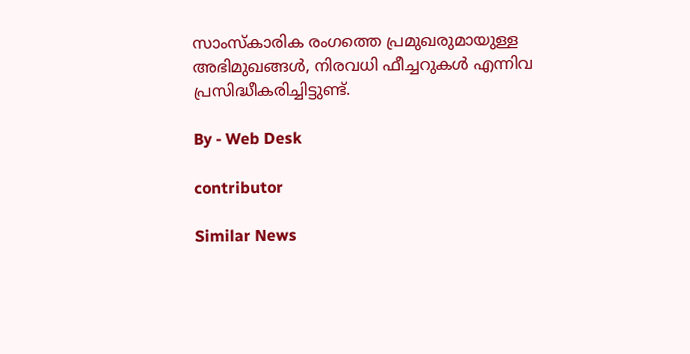സാംസ്‌കാരിക രംഗത്തെ പ്രമുഖരുമായുള്ള അഭിമുഖങ്ങൾ, നിരവധി ഫീച്ചറുകൾ എന്നിവ പ്രസിദ്ധീകരിച്ചിട്ടുണ്ട്.

By - Web Desk

contributor

Similar News